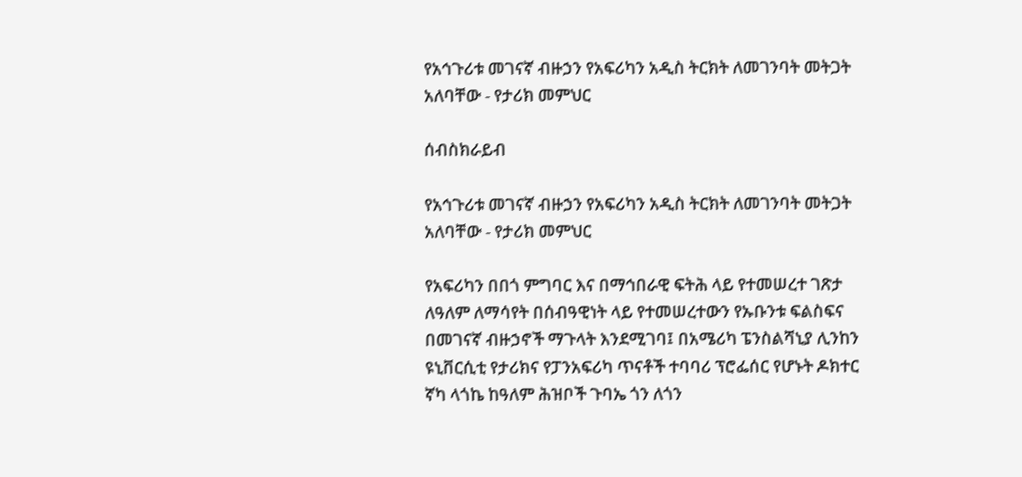የአኅጉሪቱ መገናኛ ብዙኃን የአፍሪካን አዲስ ትርክት ለመገንባት መትጋት አለባቸው - የታሪክ መምህር

ሰብስክራይብ

የአኅጉሪቱ መገናኛ ብዙኃን የአፍሪካን አዲስ ትርክት ለመገንባት መትጋት አለባቸው - የታሪክ መምህር

የአፍሪካን በበጎ ምግባር እና በማኅበራዊ ፍትሕ ላይ የተመሠረተ ገጽታ ለዓለም ለማሳየት በሰብዓዊነት ላይ የተመሠረተውን የኡቡንቱ ፍልስፍና በመገናኛ ብዙኃኖች ማጉላት እንደሚገባ፤ በአሜሪካ ፔንስልሻኒያ ሊንከን ዩኒቨርሲቲ የታሪክና የፓንአፍሪካ ጥናቶች ተባባሪ ፕሮፌሰር የሆኑት ዶክተር ኛካ ላጎኬ ከዓለም ሕዝቦች ጉባኤ ጎን ለጎን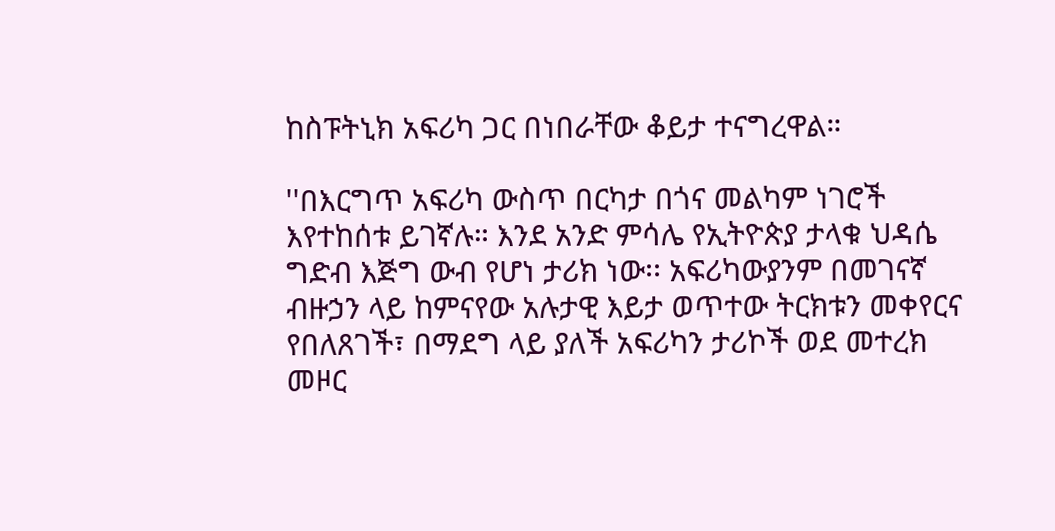ከስፑትኒክ አፍሪካ ጋር በነበራቸው ቆይታ ተናግረዋል።

''በእርግጥ አፍሪካ ውስጥ በርካታ በጎና መልካም ነገሮች እየተከሰቱ ይገኛሉ። እንደ አንድ ምሳሌ የኢትዮጵያ ታላቁ ህዳሴ ግድብ እጅግ ውብ የሆነ ታሪክ ነው፡፡ አፍሪካውያንም በመገናኛ ብዙኃን ላይ ከምናየው አሉታዊ እይታ ወጥተው ትርክቱን መቀየርና የበለጸገች፣ በማደግ ላይ ያለች አፍሪካን ታሪኮች ወደ መተረክ መዞር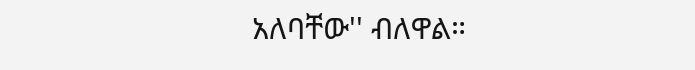አለባቸው'' ብለዋል።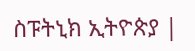ስፑትኒክ ኢትዮጵያ |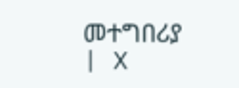መተግበሪያ | X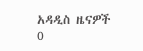አዳዲስ ዜናዎች
0